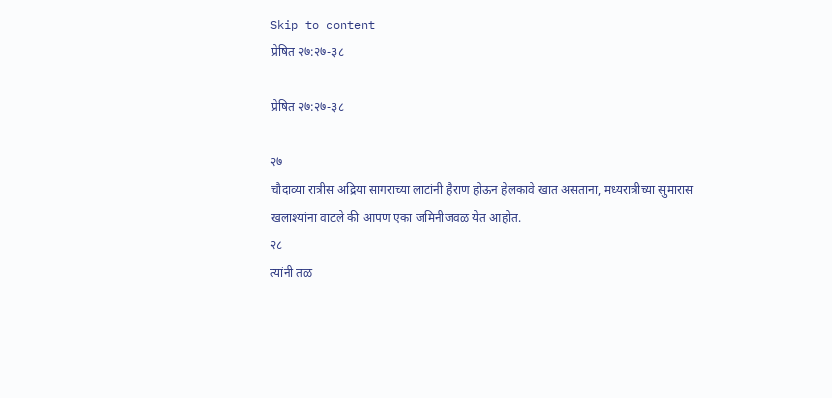Skip to content
प्रेषित २७:२७-३८

प्रेषित २७:२७-३८

२७
चौदाव्या रात्रीस अद्रिया सागराच्या लाटांनी हैराण होऊन हेलकावे खात असताना, मध्यरात्रीच्या सुमारास खलाश्यांना वाटले की आपण एका जमिनीजवळ येत आहोत.
२८
त्यांनी तळ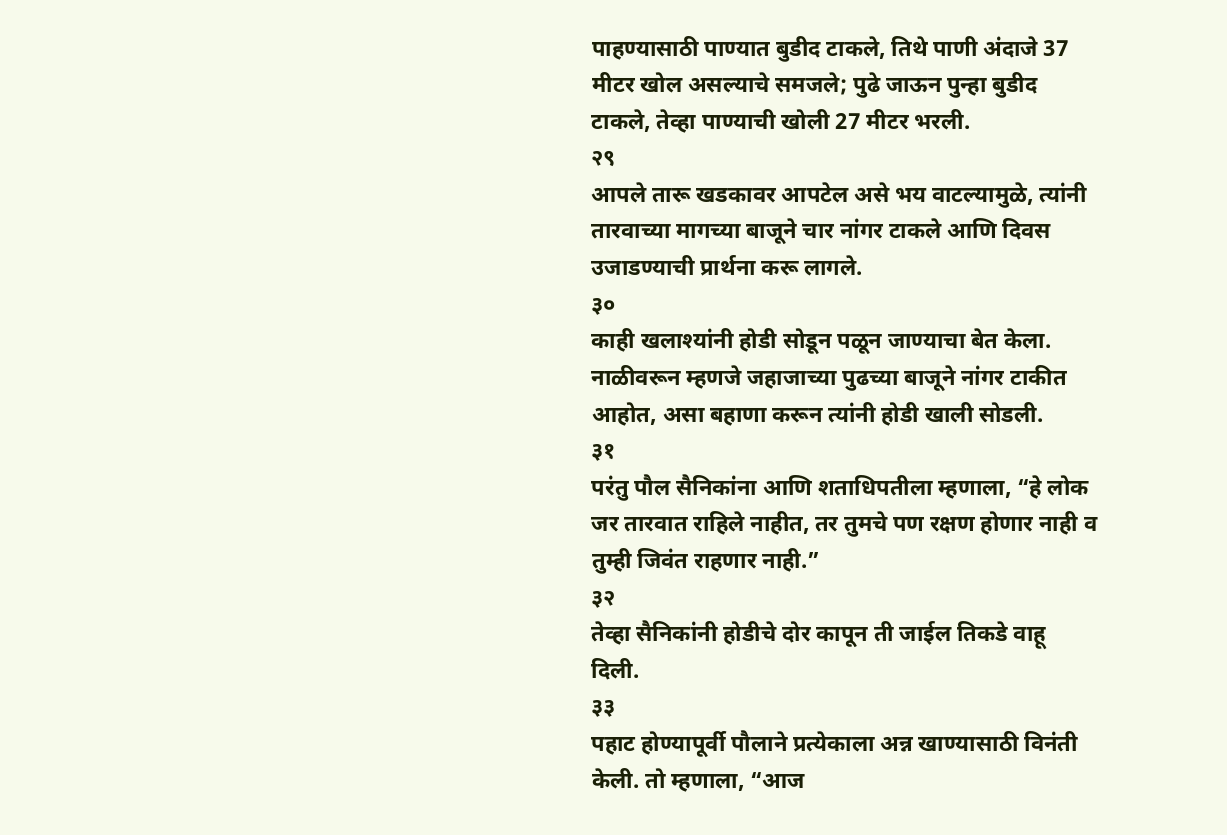पाहण्यासाठी पाण्यात बुडीद टाकले, तिथे पाणी अंदाजे 37 मीटर खोल असल्याचे समजले; पुढे जाऊन पुन्हा बुडीद टाकले, तेव्हा पाण्याची खोली 27 मीटर भरली.
२९
आपले तारू खडकावर आपटेल असे भय वाटल्यामुळे, त्यांनी तारवाच्या मागच्या बाजूने चार नांगर टाकले आणि दिवस उजाडण्याची प्रार्थना करू लागले.
३०
काही खलाश्यांनी होडी सोडून पळून जाण्याचा बेत केला. नाळीवरून म्हणजे जहाजाच्या पुढच्या बाजूने नांगर टाकीत आहोत, असा बहाणा करून त्यांनी होडी खाली सोडली.
३१
परंतु पौल सैनिकांना आणि शताधिपतीला म्हणाला, “हे लोक जर तारवात राहिले नाहीत, तर तुमचे पण रक्षण होणार नाही व तुम्ही जिवंत राहणार नाही.”
३२
तेव्हा सैनिकांनी होडीचे दोर कापून ती जाईल तिकडे वाहू दिली.
३३
पहाट होण्यापूर्वी पौलाने प्रत्येकाला अन्न खाण्यासाठी विनंती केली. तो म्हणाला, “आज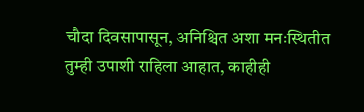चौदा दिवसापासून, अनिश्चित अशा मनःस्थितीत तुम्ही उपाशी राहिला आहात, काहीही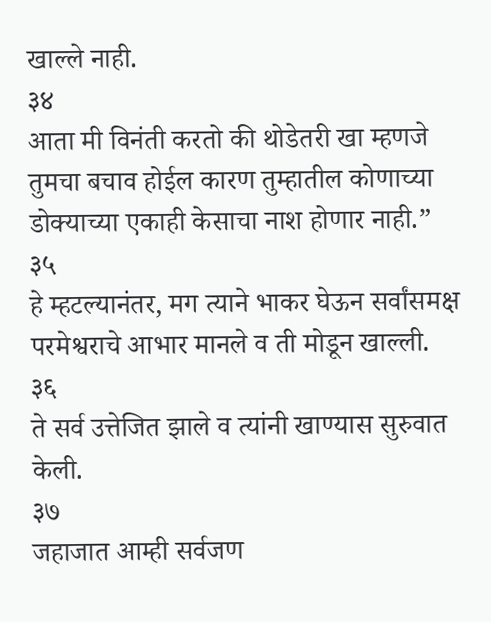खाल्ले नाही.
३४
आता मी विनंती करतो की थोडेतरी खा म्हणजे तुमचा बचाव होईल कारण तुम्हातील कोणाच्या डोक्याच्या एकाही केसाचा नाश होणार नाही.”
३५
हे म्हटल्यानंतर, मग त्याने भाकर घेऊन सर्वांसमक्ष परमेश्वराचे आभार मानले व ती मोडून खाल्ली.
३६
ते सर्व उत्तेजित झाले व त्यांनी खाण्यास सुरुवात केली.
३७
जहाजात आम्ही सर्वजण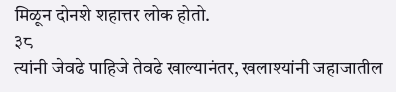मिळून दोनशे शहात्तर लोक होतो.
३८
त्यांनी जेवढे पाहिजे तेवढे खाल्यानंतर, खलाश्यांनी जहाजातील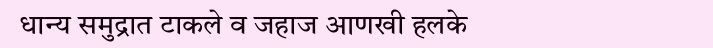धान्य समुद्रात टाकले व जहाज आणखी हलके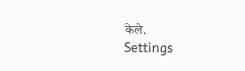केले.
Settings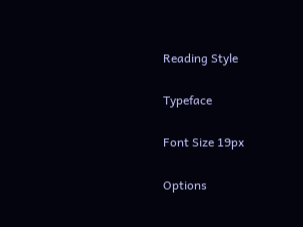Reading Style

Typeface

Font Size 19px

Options